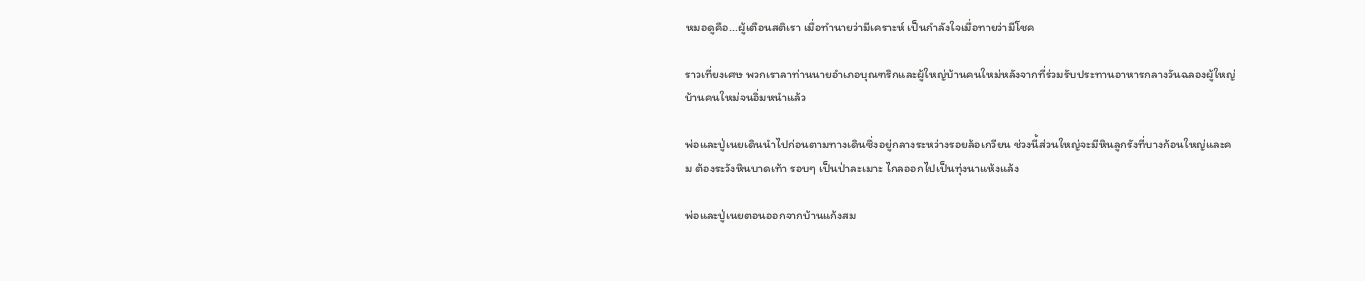หมอดูคือ...ผู้เตือนสติเรา เมื่อทำนายว่ามีเคราะห์ เป็นกำลังใจเมื่อทายว่ามีโชค

ราวเที่ยงเศษ พวกเราลาท่านนายอำเภอบุณฑริกและผู้ใหญ่บ้านคนใหม่หลังจากที่ร่วมรับประทานอาหารกลางวันฉลองผู้ใหญ่บ้านคนใหม่จนอิ่มหนำแล้ว

พ่อและปู่เนยเดินนำไปก่อนตามทางเดินซึ่งอยู่กลางระหว่างรอยล้อเกวียน ช่วงนี้ส่วนใหญ่จะมีหินลูกรังที่บางก้อนใหญ่และคม ต้องระวังหินบาดเท้า รอบๆ เป็นป่าละเมาะ ไกลออกไปเป็นทุ่งนาแห้งแล้ง

พ่อและปู่เนยตอนออกจากบ้านแก้งสม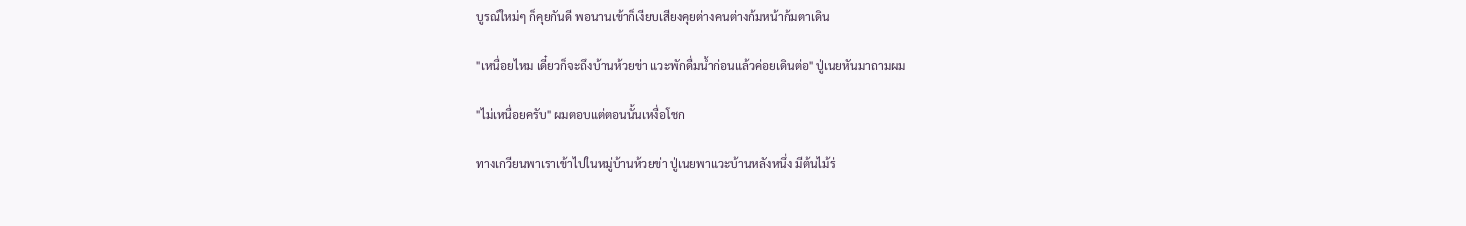บูรณ์ใหม่ๆ ก็คุยกันดี พอนานเข้าก็เงียบเสียงคุยต่างคนต่างก้มหน้าก้มตาเดิน

"เหนื่อยไหม เดี๋ยวก็จะถึงบ้านห้วยข่า แวะพักดื่มน้ำก่อนแล้วค่อยเดินต่อ" ปู่เนยหันมาถามผม

"ไม่เหนื่อยครับ" ผมตอบแต่ตอนนั้นเหงื่อโชก

ทางเกวียนพาเราเข้าไปในหมู่บ้านห้วยข่า ปู่เนยพาแวะบ้านหลังหนึ่ง มีต้นไม้ร่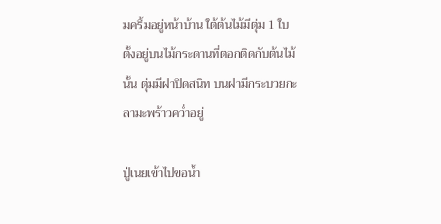มครึ้มอยู่หน้าบ้าน ใต้ต้นไม้มีตุ่ม 1 ใบ ตั้งอยู่บนไม้กระดานที่ตอกติดกับต้นไม้นั้น ตุ่มมีฝาปิดสนิท บนฝามีกระบวยกะลามะพร้าวคว่ำอยู่

ปู่เนยเข้าไปขอน้ำ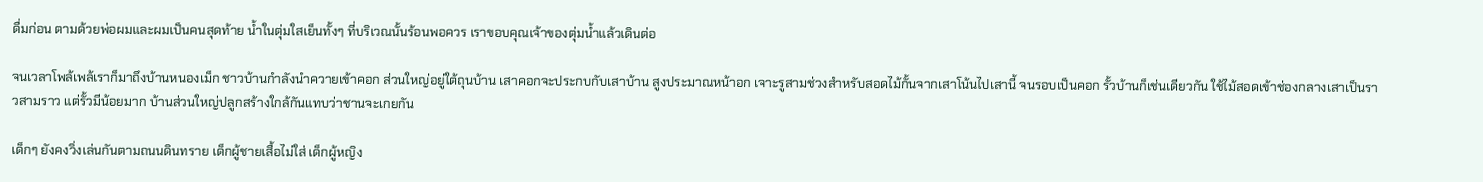ดื่มก่อน ตามด้วยพ่อผมและผมเป็นคนสุดท้าย น้ำในตุ่มใสเย็นทั้งๆ ที่บริเวณนั้นร้อนพอควร เราขอบคุณเจ้าของตุ่มน้ำแล้วเดินต่อ

จนเวลาโพล้เพล้เราก็มาถึงบ้านหนองเม็ก ชาวบ้านกำลังนำควายเข้าคอก ส่วนใหญ่อยู่ใต้ถุนบ้าน เสาคอกจะประกบกับเสาบ้าน สูงประมาณหน้าอก เจาะรูสามช่วงสำหรับสอดไม้กั้นจากเสาโน้นไปเสานี้ จนรอบเป็นคอก รั้วบ้านก็เช่นเดียวกัน ใช้ไม้สอดเข้าช่องกลางเสาเป็นราวสามราว แต่รั้วมีน้อยมาก บ้านส่วนใหญ่ปลูกสร้างใกล้กันแทบว่าชานจะเกยกัน

เด็กๆ ยังคงวิ่งเล่นกันตามถนนดินทราย เด็กผู้ชายเสื้อไม่ใส่ เด็กผู้หญิง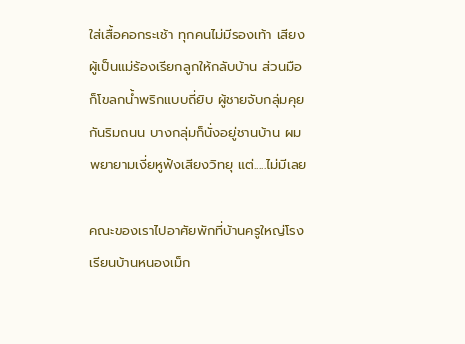ใส่เสื้อคอกระเช้า ทุกคนไม่มีรองเท้า เสียงผู้เป็นแม่ร้องเรียกลูกให้กลับบ้าน ส่วนมือก็โขลกน้ำพริกแบบถี่ยิบ ผู้ชายจับกลุ่มคุยกันริมถนน บางกลุ่มก็นั่งอยู่ชานบ้าน ผมพยายามเงี่ยหูฟังเสียงวิทยุ แต่.....ไม่มีเลย

คณะของเราไปอาศัยพักที่บ้านครูใหญ่โรงเรียนบ้านหนองเม็ก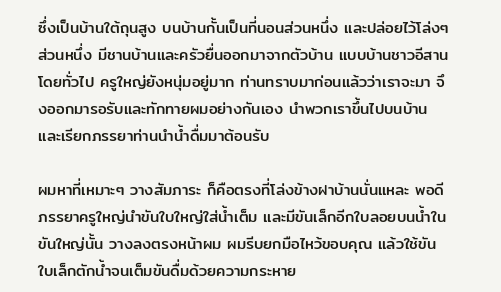ซึ่งเป็นบ้านใต้ถุนสูง บนบ้านกั้นเป็นที่นอนส่วนหนึ่ง และปล่อยไว้โล่งๆ ส่วนหนึ่ง มีชานบ้านและครัวยื่นออกมาจากตัวบ้าน แบบบ้านชาวอีสานโดยทั่วไป ครูใหญ่ยังหนุ่มอยู่มาก ท่านทราบมาก่อนแล้วว่าเราจะมา จึงออกมารอรับและทักทายผมอย่างกันเอง นำพวกเราขึ้นไปบนบ้าน และเรียกภรรยาท่านนำน้ำดื่มมาต้อนรับ

ผมหาที่เหมาะๆ วางสัมภาระ ก็คือตรงที่โล่งข้างฝาบ้านนั่นแหละ พอดีภรรยาครูใหญ่นำขันใบใหญ่ใส่น้ำเต็ม และมีขันเล็กอีกใบลอยบนน้ำในขันใหญ่นั้น วางลงตรงหน้าผม ผมรีบยกมือไหว้ขอบคุณ แล้วใช้ขันใบเล็กตักน้ำจนเต็มขันดื่มด้วยความกระหาย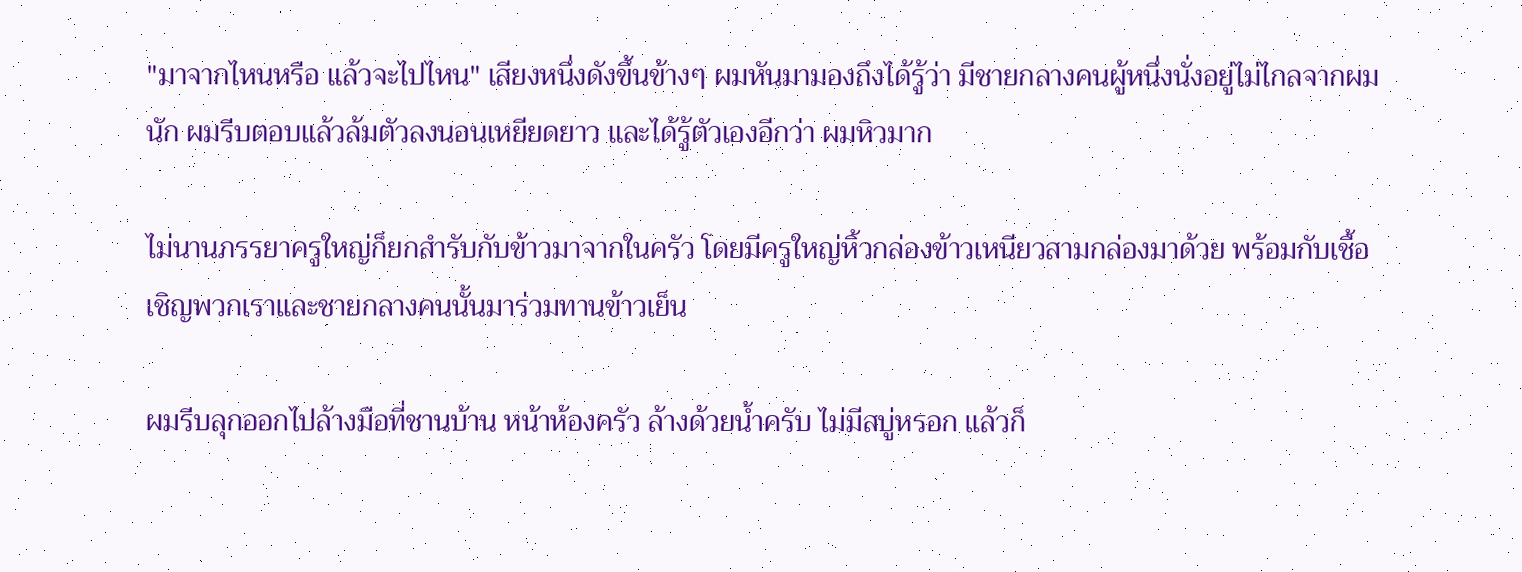"มาจากไหนหรือ แล้วจะไปไหน" เสียงหนึ่งดังขึ้นข้างๆ ผมหันมามองถึงได้รู้ว่า มีชายกลางคนผู้หนึ่งนั่งอยู่ไม่ไกลจากผมนัก ผมรีบตอบแล้วล้มตัวลงนอนเหยียดยาว และได้รู้ตัวเองอีกว่า ผมหิวมาก

ไม่นานภรรยาครูใหญ่ก็ยกสำรับกับข้าวมาจากในครัว โดยมีครูใหญ่หิ้วกล่องข้าวเหนียวสามกล่องมาด้วย พร้อมกับเชื้อเชิญพวกเราและชายกลางคนนั้นมาร่วมทานข้าวเย็น

ผมรีบลุกออกไปล้างมือที่ชานบ้าน หน้าห้องครัว ล้างด้วยน้ำครับ ไม่มีสบู่หรอก แล้วก็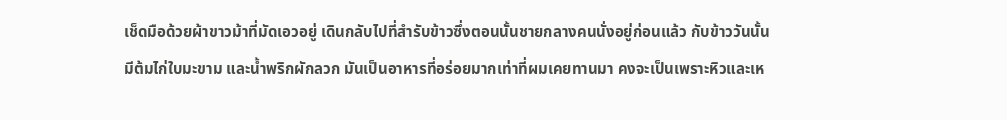เช็ดมือด้วยผ้าขาวม้าที่มัดเอวอยู่ เดินกลับไปที่สำรับข้าวซึ่งตอนนั้นชายกลางคนนั่งอยู่ก่อนแล้ว กับข้าววันนั้นมีต้มไก่ใบมะขาม และน้ำพริกผักลวก มันเป็นอาหารที่อร่อยมากเท่าที่ผมเคยทานมา คงจะเป็นเพราะหิวและเห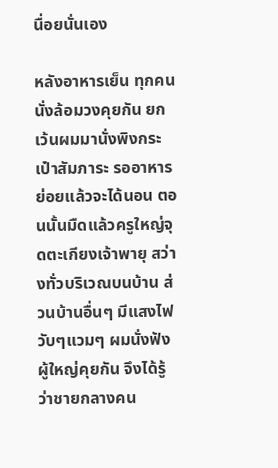นื่อยนั่นเอง

หลังอาหารเย็น ทุกคนนั่งล้อมวงคุยกัน ยกเว้นผมมานั่งพิงกระเป๋าสัมภาระ รออาหารย่อยแล้วจะได้นอน ตอนนั้นมืดแล้วครูใหญ่จุดตะเกียงเจ้าพายุ สว่างทั่วบริเวณบนบ้าน ส่วนบ้านอื่นๆ มีแสงไฟวับๆแวมๆ ผมนั่งฟังผู้ใหญ่คุยกัน จึงได้รู้ว่าชายกลางคน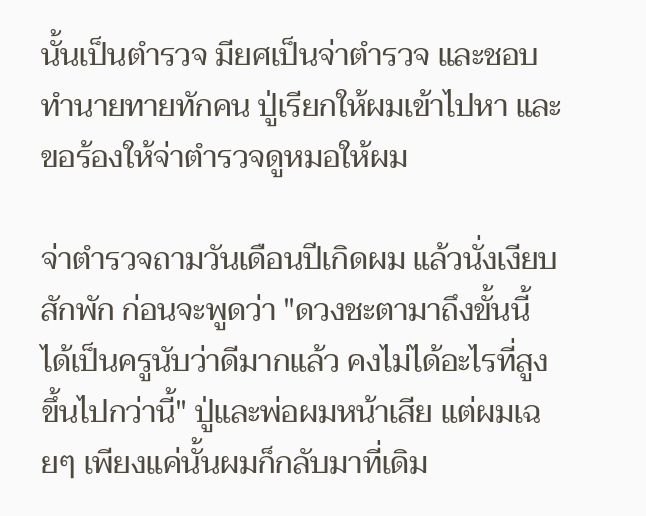นั้นเป็นตำรวจ มียศเป็นจ่าตำรวจ และชอบทำนายทายทักคน ปู่เรียกให้ผมเข้าไปหา และขอร้องให้จ่าตำรวจดูหมอให้ผม

จ่าตำรวจถามวันเดือนปีเกิดผม แล้วนั่งเงียบสักพัก ก่อนจะพูดว่า "ดวงชะตามาถึงขั้นนี้ ได้เป็นครูนับว่าดีมากแล้ว คงไม่ได้อะไรที่สูงขึ้นไปกว่านี้" ปู่และพ่อผมหน้าเสีย แต่ผมเฉยๆ เพียงแค่นั้นผมก็กลับมาที่เดิม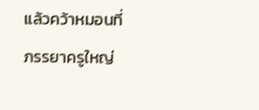แล้วคว้าหมอนที่ภรรยาครูใหญ่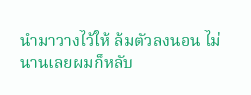นำมาวางไว้ให้ ล้มตัวลงนอน ไม่นานเลยผมก็หลับ